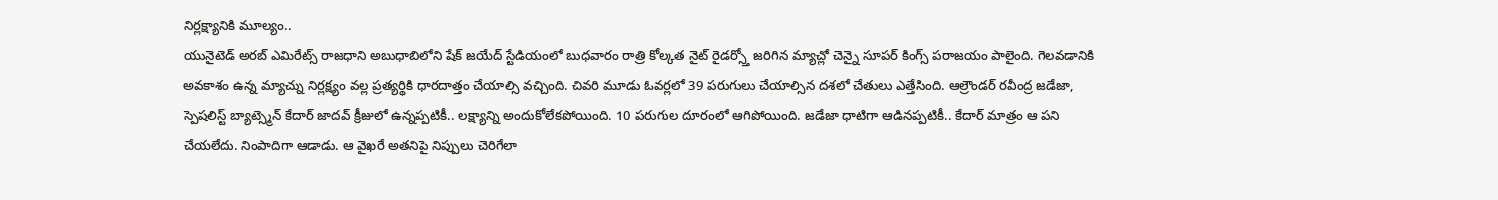నిర్లక్ష్యానికి మూల్యం..
యునైటెడ్ అరబ్ ఎమిరేట్స్ రాజధాని అబుధాబిలోని షేక్ జయేద్ స్టేడియంలో బుధవారం రాత్రి కోల్కత నైట్ రైడర్స్తో జరిగిన మ్యాచ్లో చెన్నై సూపర్ కింగ్స్ పరాజయం పాలైంది. గెలవడానికి అవకాశం ఉన్న మ్యాచ్ను నిర్లక్ష్యం వల్ల ప్రత్యర్థికి ధారదాత్తం చేయాల్సి వచ్చింది. చివరి మూడు ఓవర్లలో 39 పరుగులు చేయాల్సిన దశలో చేతులు ఎత్తేసింది. ఆల్రౌండర్ రవీంద్ర జడేజా, స్పెషలిస్ట్ బ్యాట్స్మెన్ కేదార్ జాదవ్ క్రీజులో ఉన్నప్పటికీ.. లక్ష్యాన్ని అందుకోలేకపోయింది. 10 పరుగుల దూరంలో ఆగిపోయింది. జడేజా ధాటిగా ఆడినప్పటికీ.. కేదార్ మాత్రం ఆ పని చేయలేదు. నింపాదిగా ఆడాడు. ఆ వైఖరే అతనిపై నిప్పులు చెరిగేలా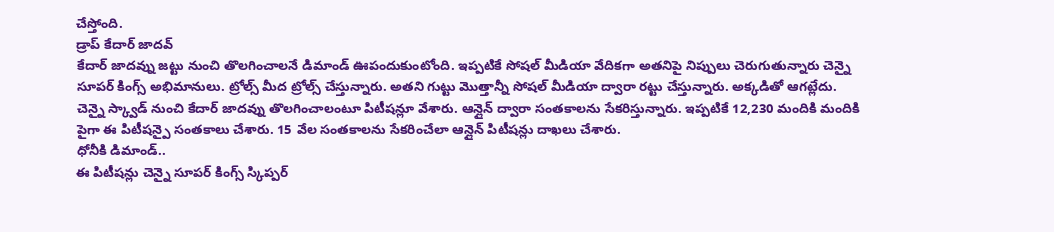చేస్తోంది.
డ్రాప్ కేదార్ జాదవ్
కేదార్ జాదవ్ను జట్టు నుంచి తొలగించాలనే డిమాండ్ ఊపందుకుంటోంది. ఇప్పటికే సోషల్ మీడియా వేదికగా అతనిపై నిప్పులు చెరుగుతున్నారు చెన్నై సూపర్ కింగ్స్ అభిమానులు. ట్రోల్స్ మీద ట్రోల్స్ చేస్తున్నారు. అతని గుట్టు మొత్తాన్నీ సోషల్ మీడియా ద్వారా రట్టు చేస్తున్నారు. అక్కడితో ఆగట్లేదు. చెన్నై స్క్వాడ్ నుంచి కేదార్ జాదవ్ను తొలగించాలంటూ పిటీషన్లూ వేశారు. ఆన్లైన్ ద్వారా సంతకాలను సేకరిస్తున్నారు. ఇప్పటికే 12,230 మందికి మందికి పైగా ఈ పిటీషన్పై సంతకాలు చేశారు. 15 వేల సంతకాలను సేకరించేలా ఆన్లైన్ పిటీషన్లు దాఖలు చేశారు.
ధోనీకి డిమాండ్..
ఈ పిటీషన్లు చెన్నై సూపర్ కింగ్స్ స్కిప్పర్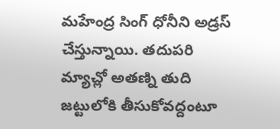మహేంద్ర సింగ్ ధోనీని అడ్రస్ చేస్తున్నాయి. తదుపరి మ్యాచ్లో అతణ్ని తుది జట్టులోకి తీసుకోవద్దంటూ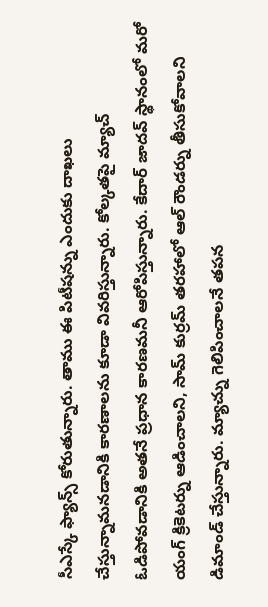సీఎస్కే ఫ్యాన్స్ కోరుతున్నారు. తాము ఈ పిటీషన్ను ఎందుకు దాఖలు చేస్తున్నామనడానికి కారణాలను కూడా వివరిస్తున్నారు. కోల్కతపై మ్యాచ్ ఓడిపోవడానికి అతనే ప్రధాన కారణమనీ ఆరోపిస్తున్నారు. కేదార్ జాదవ్ స్థానంలో మరో యంగ్ క్రికెటర్ను ఆడించాలని, సామ్ కుర్రమ్ తరహాలో ఆల్ రౌండర్ను తీసుకోవాలని డిమాండ్ చేస్తున్నారు. మ్యాచ్ను గెలిపించాలనే తపన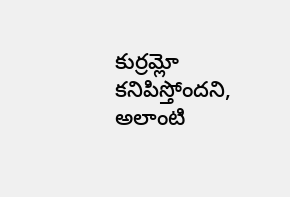కుర్రమ్లో కనిపిస్తోందని, అలాంటి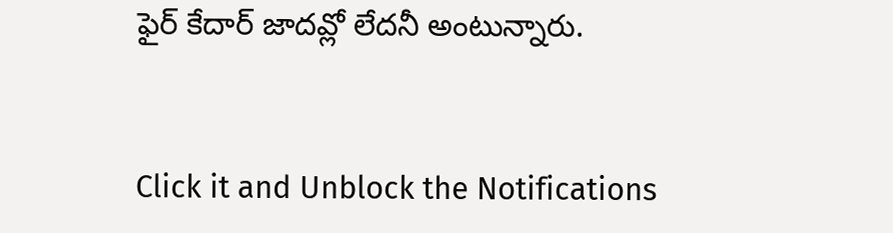ఫైర్ కేదార్ జాదవ్లో లేదనీ అంటున్నారు.


Click it and Unblock the Notifications